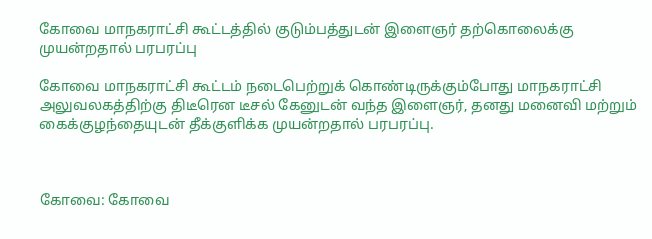கோவை மாநகராட்சி கூட்டத்தில் குடும்பத்துடன் இளைஞர் தற்கொலைக்கு முயன்றதால் பரபரப்பு

கோவை மாநகராட்சி கூட்டம் நடைபெற்றுக் கொண்டிருக்கும்போது மாநகராட்சி அலுவலகத்திற்கு திடீரென டீசல் கேனுடன் வந்த இளைஞர், தனது மனைவி மற்றும் கைக்குழந்தையுடன் தீக்குளிக்க முயன்றதால் பரபரப்பு.



கோவை: கோவை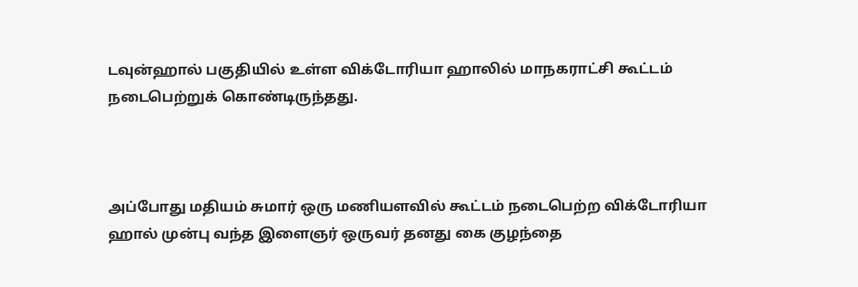டவுன்ஹால் பகுதியில் உள்ள விக்டோரியா ஹாலில் மாநகராட்சி கூட்டம் நடைபெற்றுக் கொண்டிருந்தது.



அப்போது மதியம் சுமார் ஒரு மணியளவில் கூட்டம் நடைபெற்ற விக்டோரியா ஹால் முன்பு வந்த இளைஞர் ஒருவர் தனது கை குழந்தை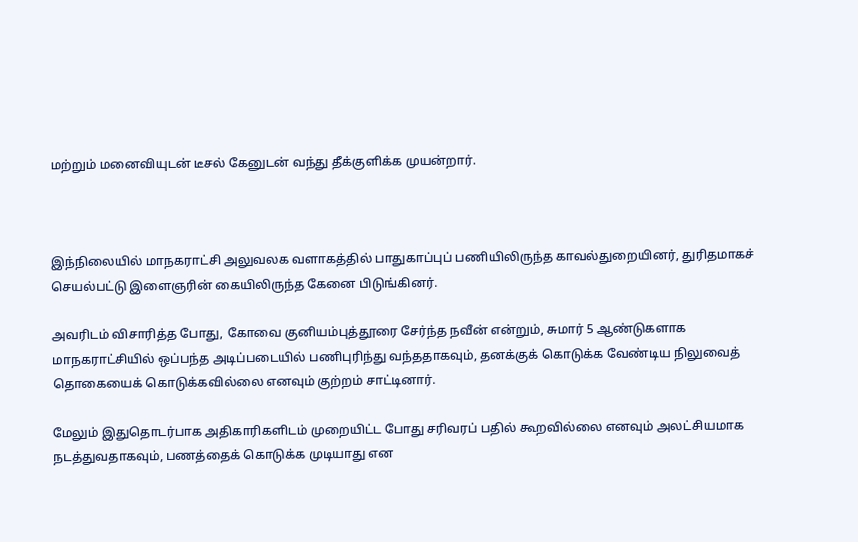மற்றும் மனைவியுடன் டீசல் கேனுடன் வந்து தீக்குளிக்க முயன்றார்.



இந்நிலையில் மாநகராட்சி அலுவலக வளாகத்தில் பாதுகாப்புப் பணியிலிருந்த காவல்துறையினர், துரிதமாகச் செயல்பட்டு இளைஞரின் கையிலிருந்த கேனை பிடுங்கினர்.

அவரிடம் விசாரித்த போது, கோவை குனியம்புத்தூரை சேர்ந்த நவீன் என்றும், சுமார் 5 ஆண்டுகளாக மாநகராட்சியில் ஒப்பந்த அடிப்படையில் பணிபுரிந்து வந்ததாகவும், தனக்குக் கொடுக்க வேண்டிய நிலுவைத் தொகையைக் கொடுக்கவில்லை எனவும் குற்றம் சாட்டினார்.

மேலும் இதுதொடர்பாக அதிகாரிகளிடம் முறையிட்ட போது சரிவரப் பதில் கூறவில்லை எனவும் அலட்சியமாக நடத்துவதாகவும், பணத்தைக் கொடுக்க முடியாது என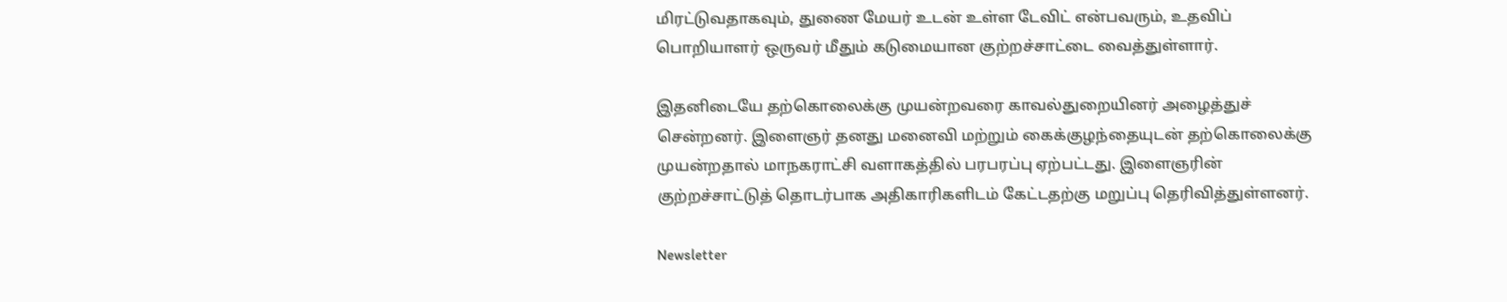மிரட்டுவதாகவும், துணை மேயர் உடன் உள்ள டேவிட் என்பவரும், உதவிப் பொறியாளர் ஒருவர் மீதும் கடுமையான குற்றச்சாட்டை வைத்துள்ளார்.

இதனிடையே தற்கொலைக்கு முயன்றவரை காவல்துறையினர் அழைத்துச் சென்றனர். இளைஞர் தனது மனைவி மற்றும் கைக்குழந்தையுடன் தற்கொலைக்கு முயன்றதால் மாநகராட்சி வளாகத்தில் பரபரப்பு ஏற்பட்டது. இளைஞரின் குற்றச்சாட்டுத் தொடர்பாக அதிகாரிகளிடம் கேட்டதற்கு மறுப்பு தெரிவித்துள்ளனர்.

Newsletter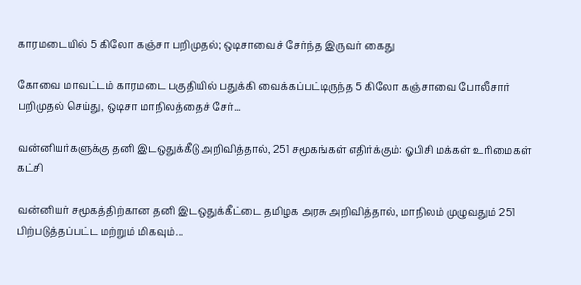காரமடையில் 5 கிலோ கஞ்சா பறிமுதல்; ஒடிசாவைச் சேர்ந்த இருவர் கைது

கோவை மாவட்டம் காரமடை பகுதியில் பதுக்கி வைக்கப்பட்டிருந்த 5 கிலோ கஞ்சாவை போலீசார் பறிமுதல் செய்து, ஒடிசா மாநிலத்தைச் சேர்...

வன்னியர்களுக்கு தனி இடஒதுக்கீடு அறிவித்தால், 251 சமூகங்கள் எதிர்க்கும்: ஓபிசி மக்கள் உரிமைகள் கட்சி

வன்னியர் சமூகத்திற்கான தனி இடஒதுக்கீட்டை தமிழக அரசு அறிவித்தால், மாநிலம் முழுவதும் 251 பிற்படுத்தப்பட்ட மற்றும் மிகவும்...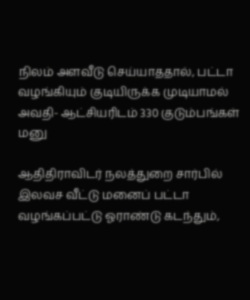நிலம் அளவீடு செய்யாததால், பட்டா வழங்கியும் குடியிருக்க முடியாமல் அவதி- ஆட்சியரிடம் 330 குடும்பங்கள் மனு

ஆதிதிராவிடர் நலத்துறை சார்பில் இலவச வீட்டு மனைப் பட்டா வழங்கப்பட்டு ஓராண்டு கடந்தும்,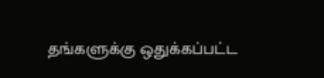தங்களுக்கு ஒதுக்கப்பட்ட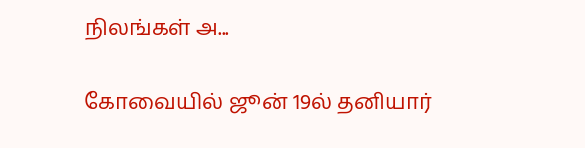நிலங்கள் அ...

கோவையில் ஜூன் 19ல் தனியார்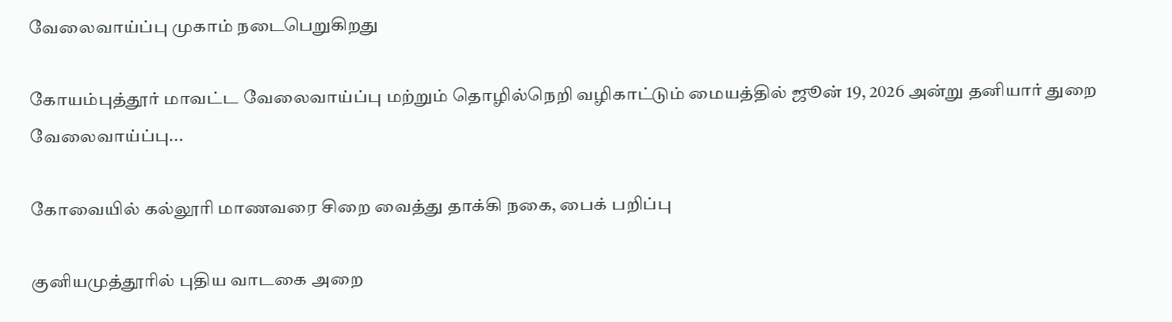வேலைவாய்ப்பு முகாம் நடைபெறுகிறது

கோயம்புத்தூர் மாவட்ட வேலைவாய்ப்பு மற்றும் தொழில்நெறி வழிகாட்டும் மையத்தில் ஜூன் 19, 2026 அன்று தனியார் துறை வேலைவாய்ப்பு...

கோவையில் கல்லூரி மாணவரை சிறை வைத்து தாக்கி நகை, பைக் பறிப்பு

குனியமுத்தூரில் புதிய வாடகை அறை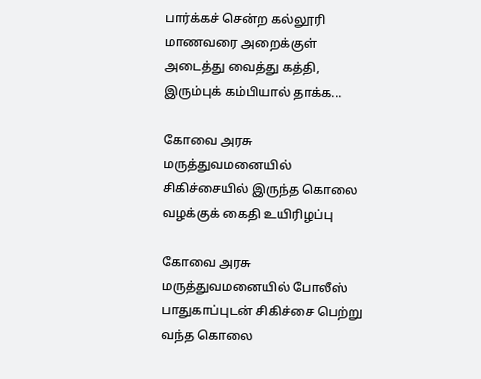பார்க்கச் சென்ற கல்லூரி மாணவரை அறைக்குள் அடைத்து வைத்து கத்தி, இரும்புக் கம்பியால் தாக்க...

கோவை அரசு மருத்துவமனையில் சிகிச்சையில் இருந்த கொலை வழக்குக் கைதி உயிரிழப்பு

கோவை அரசு மருத்துவமனையில் போலீஸ் பாதுகாப்புடன் சிகிச்சை பெற்று வந்த கொலை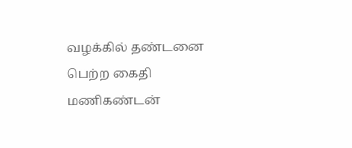வழக்கில் தண்டனை பெற்ற கைதி மணிகண்டன்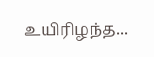உயிரிழந்த...